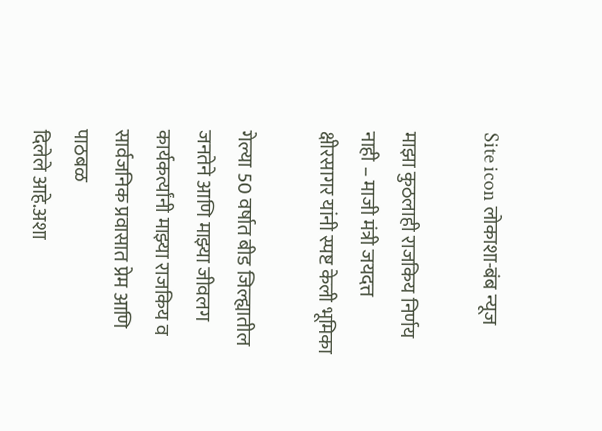Site icon लोकाशा-बंब न्यूज

माझा कुठलाही राजकिय निर्णय नाही – माजी मंत्री जयदत्त क्षीरसागर यांनी स्पष्ट केली भूमिका

गेल्या 50 वर्षात बीड जिल्ह्यातील जनतेने आणि माझ्या जीवलग कार्यकर्त्यांनी माझ्या राजकिय व सार्वजनिक प्रवासात प्रेम आणि पाठबळ
दिलेले आहे.अशा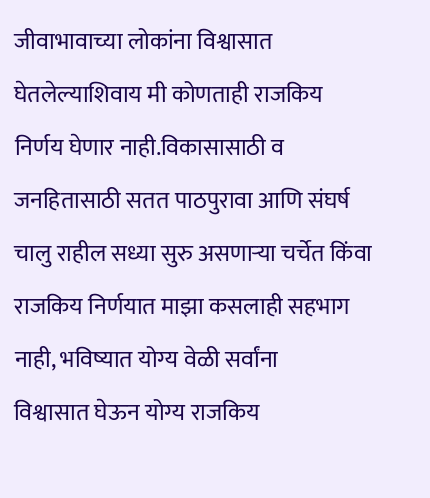जीवाभावाच्या लोकांना विश्वासात घेतलेल्याशिवाय मी कोणताही राजकिय निर्णय घेणार नाही.विकासासाठी व जनहितासाठी सतत पाठपुरावा आणि संघर्ष चालु राहील सध्या सुरु असणाऱ्या चर्चेत किंवा राजकिय निर्णयात माझा कसलाही सहभाग नाही, भविष्यात योग्य वेळी सर्वांना
विश्वासात घेऊन योग्य राजकिय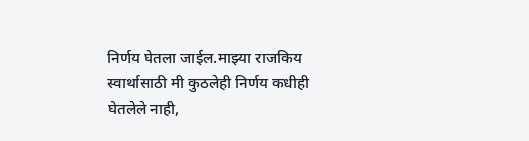निर्णय घेतला जाईल.माझ्या राजकिय
स्वार्थासाठी मी कुठलेही निर्णय कधीही घेतलेले नाही,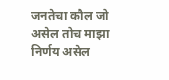जनतेचा कौल जो असेल तोच माझा निर्णय असेल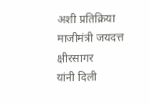अशी प्रतिक्रिया माजीमंत्री जयदत्त क्षीरसागर
यांनी दिली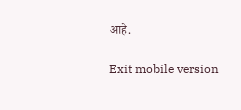आहे.

Exit mobile version